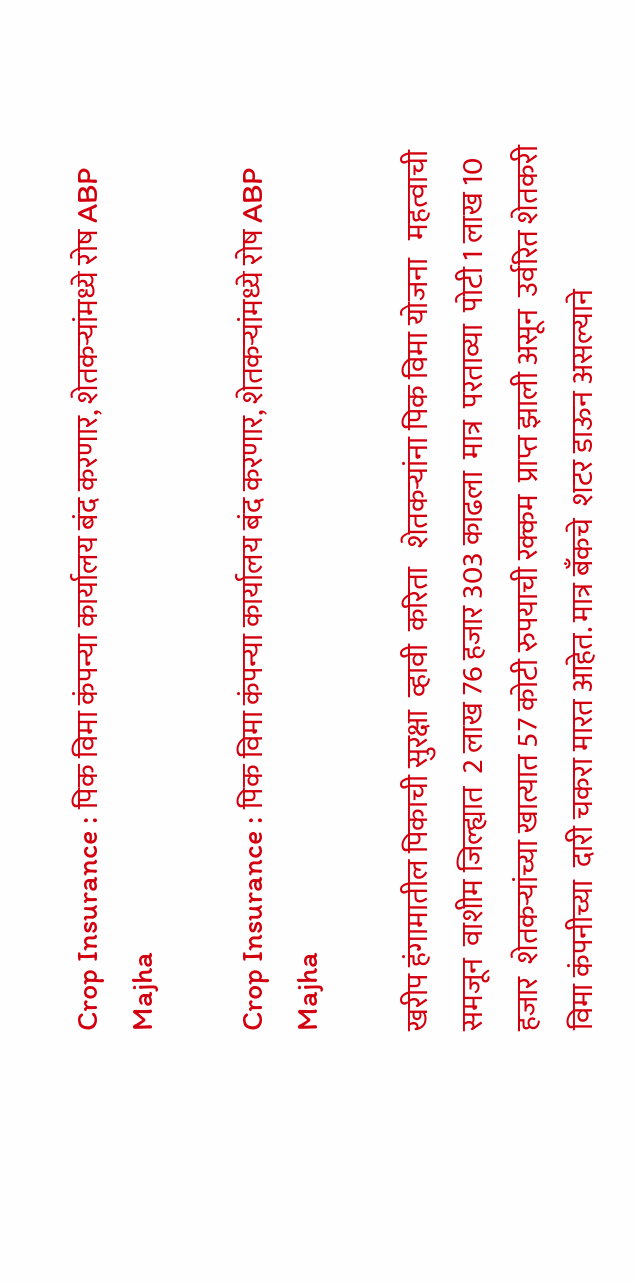Crop Insurance : पिक विमा कंपन्या कार्यालय बंद करणार, शेतकऱ्यांमध्ये रोष ABP Majha

Crop Insurance : पिक विमा कंपन्या कार्यालय बंद करणार, शेतकऱ्यांमध्ये रोष ABP Majha

खरीप हंगामातील पिकाची सुरक्षा  व्हावी  करिता   शेतकऱ्यांना पिक विमा योजना   महत्वाची  समजून  वाशीम जिल्ह्यात  2 लाख 76 हजार 303 काढला  मात्र  परताव्या  पोटी 1 लाख 10 हजार  शेतकऱ्यांच्या खात्यात 57 कोटी रुपयाची रक्कम  प्राप्त झाली असून  उर्वरित शेतकरी विमा कंपनीच्या  दारी चकरा मारत आहेत. मात्र बँकचे  शटर डाऊन असल्याने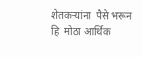शेतकऱ्यांना  पैसे भरून हि  मोठा आर्थिक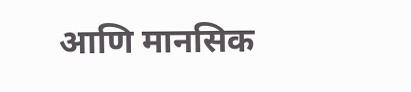आणि मानसिक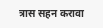त्रास सहन करावा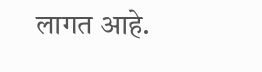लागत आहे.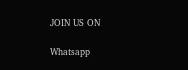JOIN US ON

Whatsapp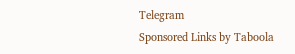Telegram
Sponsored Links by Taboola